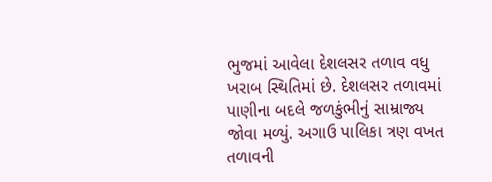ભુજમાં આવેલા દેશલસર તળાવ વધુ ખરાબ સ્થિતિમાં છે. દેશલસર તળાવમાં પાણીના બદલે જળકુંભીનું સામ્રાજ્ય જોવા મળ્યું. અગાઉ પાલિકા ત્રણ વખત તળાવની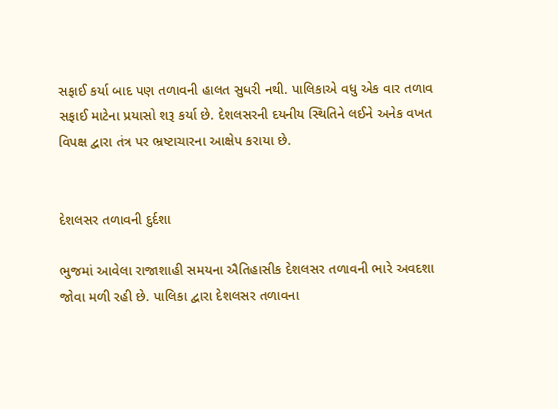સફાઈ કર્યા બાદ પણ તળાવની હાલત સુધરી નથી. પાલિકાએ વધુ એક વાર તળાવ સફાઈ માટેના પ્રયાસો શરૂ કર્યા છે. દેશલસરની દયનીય સ્થિતિને લઈને અનેક વખત વિપક્ષ દ્વારા તંત્ર પર ભ્રષ્ટાચારના આક્ષેપ કરાયા છે.


દેશલસર તળાવની દુર્દશા

ભુજમાં આવેલા રાજાશાહી સમયના ઐતિહાસીક દેશલસર તળાવની ભારે અવદશા જોવા મળી રહી છે. પાલિકા દ્વારા દેશલસર તળાવના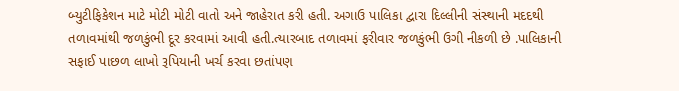બ્યુટીફિકેશન માટે મોટી મોટી વાતો અને જાહેરાત કરી હતી. અગાઉ પાલિકા દ્વારા દિલ્લીની સંસ્થાની મદદથી તળાવમાંથી જળકુંભી દૂર કરવામાં આવી હતી.ત્યારબાદ તળાવમાં ફરીવાર જળકુંભી ઉગી નીકળી છે .પાલિકાની સફાઈ પાછળ લાખો રૂપિયાની ખર્ચ કરવા છતાંપણ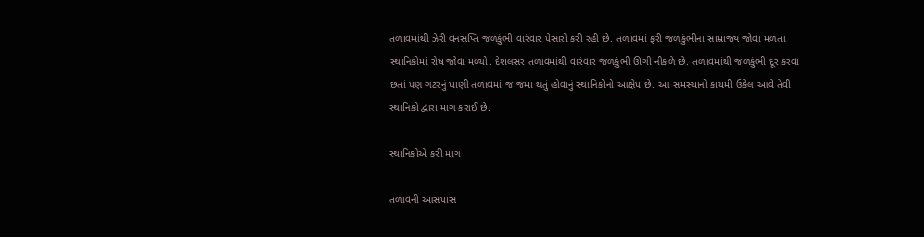તળાવમાંથી ઝેરી વનસપ્તિ જળકુંભી વારંવાર પેસારો કરી રહી છે. તળાવમાં ફરી જળકુંભીના સામ્રાજ્ય જોવા મળતા સ્થાનિકોમાં રોષ જોવા મળ્યો. દેશલસર તળાવમાંથી વારંવાર જળકુંભી ઊગી નીકળે છે. તળાવમાંથી જળકુંભી દૂર કરવા છતાં પણ ગટરનું પાણી તળાવમાં જ જમા થતું હોવાનું સ્થાનિકોનો આક્ષેપ છે. આ સમસ્યાનો કાયમી ઉકેલ આવે તેવી સ્થાનિકો દ્વારા માગ કરાઈ છે.

સ્થાનિકોએ કરી માગ

તળાવની આસપાસ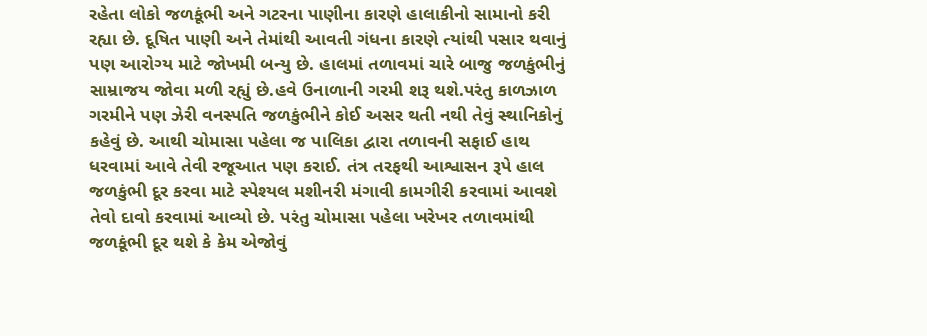રહેતા લોકો જળકૂંભી અને ગટરના પાણીના કારણે હાલાકીનો સામાનો કરી રહ્યા છે. દૂષિત પાણી અને તેમાંથી આવતી ગંધના કારણે ત્યાંથી પસાર થવાનું પણ આરોગ્ય માટે જોખમી બન્યુ છે. હાલમાં તળાવમાં ચારે બાજુ જળકુંભીનું સામ્રાજય જોવા મળી રહ્યું છે.હવે ઉનાળાની ગરમી શરૂ થશે.પરંતુ કાળઝાળ ગરમીને પણ ઝેરી વનસ્પતિ જળકુંભીને કોઈ અસર થતી નથી તેવું સ્થાનિકોનું કહેવું છે. આથી ચોમાસા પહેલા જ પાલિકા દ્વારા તળાવની સફાઈ હાથ ધરવામાં આવે તેવી રજૂઆત પણ કરાઈ. તંત્ર તરફથી આશ્વાસન રૂપે હાલ જળકુંભી દૂર કરવા માટે સ્પેશ્યલ મશીનરી મંગાવી કામગીરી કરવામાં આવશે તેવો દાવો કરવામાં આવ્યો છે. પરંતુ ચોમાસા પહેલા ખરેખર તળાવમાંથી જળકૂંભી દૂર થશે કે કેમ એજોવું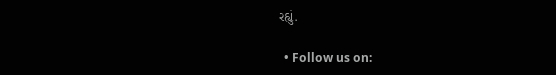રહ્યું.

  • Follow us on: